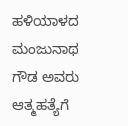ಹಳಿಯಾಳದ ಮಂಜುನಾಥ ಗೌಡ ಅವರು ಆತ್ಮಹತ್ಯೆಗೆ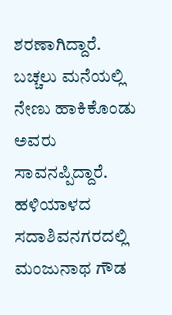ಶರಣಾಗಿದ್ದಾರೆ. ಬಚ್ಚಲು ಮನೆಯಲ್ಲಿ ನೇಣು ಹಾಕಿಕೊಂಡು ಅವರು ಸಾವನಪ್ಪಿದ್ದಾರೆ.
ಹಳಿಯಾಳದ ಸದಾಶಿವನಗರದಲ್ಲಿ ಮಂಜುನಾಥ ಗೌಡ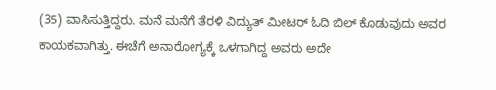(35) ವಾಸಿಸುತ್ತಿದ್ದರು. ಮನೆ ಮನೆಗೆ ತೆರಳಿ ವಿದ್ಯುತ್ ಮೀಟರ್ ಓದಿ ಬಿಲ್ ಕೊಡುವುದು ಅವರ ಕಾಯಕವಾಗಿತ್ತು. ಈಚೆಗೆ ಅನಾರೋಗ್ಯಕ್ಕೆ ಒಳಗಾಗಿದ್ದ ಅವರು ಅದೇ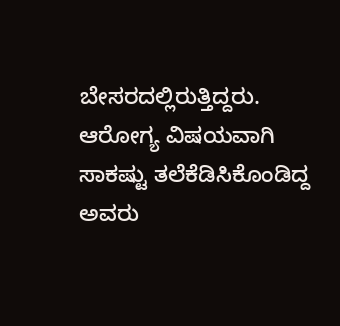ಬೇಸರದಲ್ಲಿರುತ್ತಿದ್ದರು.
ಆರೋಗ್ಯ ವಿಷಯವಾಗಿ ಸಾಕಷ್ಟು ತಲೆಕೆಡಿಸಿಕೊಂಡಿದ್ದ ಅವರು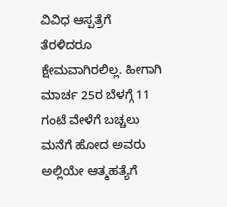ವಿವಿಧ ಆಸ್ಪತ್ರೆಗೆ ತೆರಳಿದರೂ ಕ್ಷೇಮವಾಗಿರಲಿಲ್ಲ. ಹೀಗಾಗಿ ಮಾರ್ಚ 25ರ ಬೆಳಗ್ಗೆ 11 ಗಂಟೆ ವೇಳೆಗೆ ಬಚ್ಚಲು ಮನೆಗೆ ಹೋದ ಅವರು ಅಲ್ಲಿಯೇ ಆತ್ಮಹತ್ಯೆಗೆ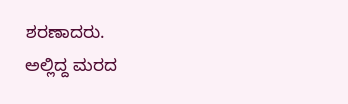ಶರಣಾದರು.
ಅಲ್ಲಿದ್ದ ಮರದ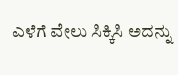ಎಳೆಗೆ ವೇಲು ಸಿಕ್ಕಿಸಿ ಅದನ್ನು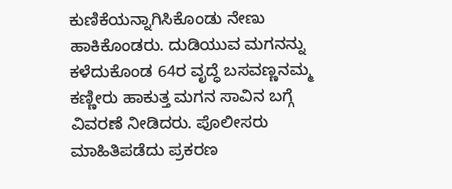ಕುಣಿಕೆಯನ್ನಾಗಿಸಿಕೊಂಡು ನೇಣು ಹಾಕಿಕೊಂಡರು. ದುಡಿಯುವ ಮಗನನ್ನು ಕಳೆದುಕೊಂಡ 64ರ ವೃದ್ಧೆ ಬಸವಣ್ಣನಮ್ಮ ಕಣ್ಣೀರು ಹಾಕುತ್ತ ಮಗನ ಸಾವಿನ ಬಗ್ಗೆ ವಿವರಣೆ ನೀಡಿದರು. ಪೊಲೀಸರು ಮಾಹಿತಿಪಡೆದು ಪ್ರಕರಣ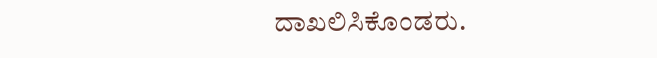ದಾಖಲಿಸಿಕೊಂಡರು.